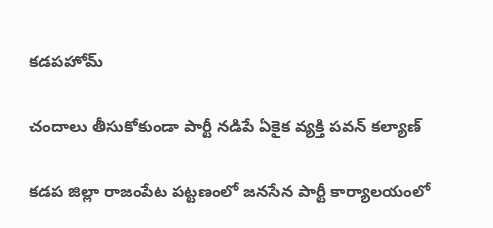కడపహోమ్

చందాలు తీసుకోకుండా పార్టీ నడిపే ఏకైక వ్యక్తి పవన్ కల్యాణ్

కడప జిల్లా రాజంపేట పట్టణంలో జనసేన పార్టీ కార్యాలయంలో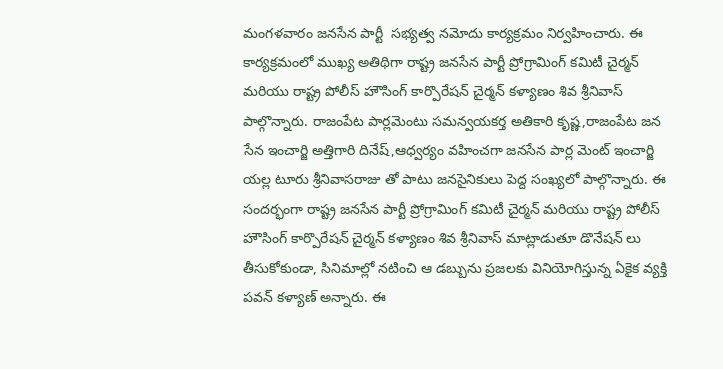మంగళవారం జనసేన పార్టీ  సభ్యత్వ నమోదు కార్యక్రమం నిర్వహించారు. ఈ కార్యక్రమంలో ముఖ్య అతిథిగా రాష్ట్ర జనసేన పార్టీ ప్రోగ్రామింగ్ కమిటీ చైర్మన్ మరియు రాష్ట్ర పోలీస్ హౌసింగ్ కార్పొరేషన్ చైర్మన్ కళ్యాణం శివ శ్రీనివాస్ పాల్గొన్నారు. రాజంపేట పార్లమెంటు సమన్వయకర్త అతికారి కృష్ణ,రాజంపేట జన సేన ఇంచార్జి అత్తిగారి దినేష్,ఆధ్వర్యం వహించగా జనసేన పార్ల మెంట్ ఇంచార్జి యల్ల టూరు శ్రీనివాసరాజు తో పాటు జనసైనికులు పెద్ద సంఖ్యలో పాల్గొన్నారు. ఈ సందర్భంగా రాష్ట్ర జనసేన పార్టీ ప్రోగ్రామింగ్ కమిటీ చైర్మన్ మరియు రాష్ట్ర పోలీస్ హౌసింగ్ కార్పొరేషన్ చైర్మన్ కళ్యాణం శివ శ్రీనివాస్ మాట్లాడుతూ డొనేషన్ లు తీసుకోకుండా, సినిమాల్లో నటించి ఆ డబ్బును ప్రజలకు వినియోగిస్తున్న ఏకైక వ్యక్తి పవన్ కళ్యాణ్ అన్నారు. ఈ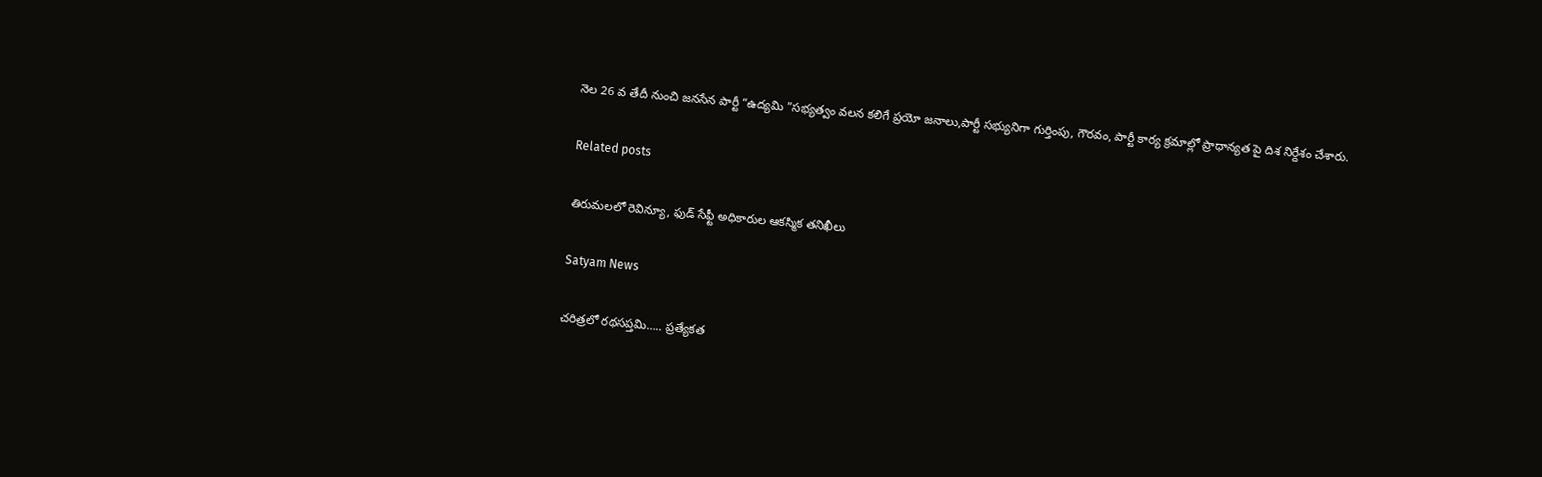నెల 26 వ తేదీ నుంచి జనసేన పార్టీ “ఉద్యమి ”సభ్యత్వం వలన కలిగే ప్రయో జనాలు,పార్టీ సభ్యునిగా గుర్తింపు, గౌరవం, పార్టీ కార్య క్రమాల్లో ప్రాధాన్యత పై దిశ నిర్దేశం చేశారు.

Related posts

తిరుమలలో రెవిన్యూ, ఫుడ్ సేఫ్టీ అధికారుల ఆకస్మిక తనిఖీలు

Satyam News

చరిత్రలో రథసప్తమి….. ప్రత్యేకత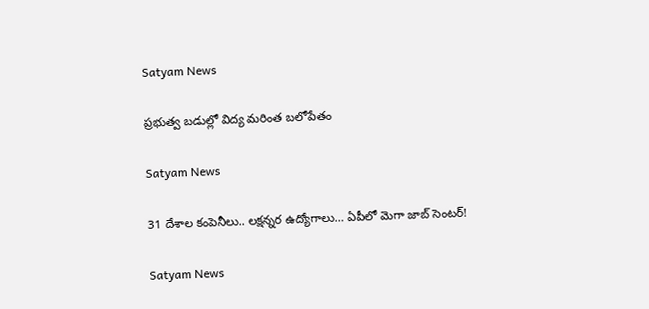Satyam News

ప్రభుత్వ బడుల్లో విద్య మరింత బలోపేతం

Satyam News

31 దేశాల కంపెనీలు.. లక్షన్నర ఉద్యోగాలు… ఏపీలో మెగా జాబ్‌ సెంటర్‌!

Satyam News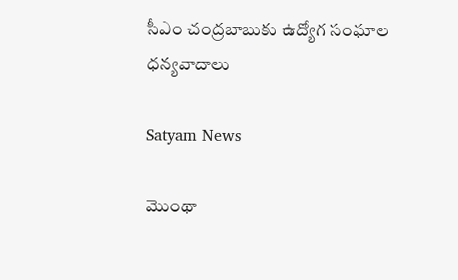సీఎం చంద్రబాబుకు ఉద్యోగ సంఘాల ధన్యవాదాలు

Satyam News

మొంథా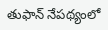తుఫాన్ నేపథ్యంలో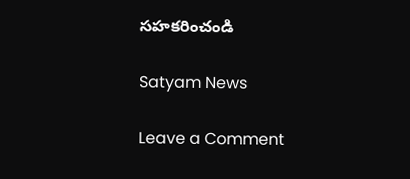సహకరించండి

Satyam News

Leave a Comment